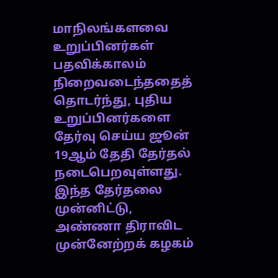மாநிலங்களவை உறுப்பினர்கள் பதவிக்காலம் நிறைவடைந்ததைத் தொடர்ந்து, புதிய உறுப்பினர்களை தேர்வு செய்ய ஜூன் 19ஆம் தேதி தேர்தல் நடைபெறவுள்ளது. இந்த தேர்தலை முன்னிட்டு, அண்ணா திராவிட முன்னேற்றக் கழகம்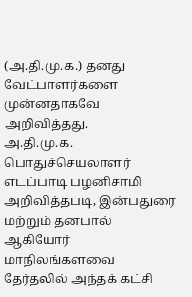(அ.தி.மு.க.) தனது வேட்பாளர்களை முன்னதாகவே அறிவித்தது.
அ.தி.மு.க. பொதுச்செயலாளர் எடப்பாடி பழனிசாமி அறிவித்தபடி, இன்பதுரை மற்றும் தனபால் ஆகியோர் மாநிலங்களவை தேர்தலில் அந்தக் கட்சி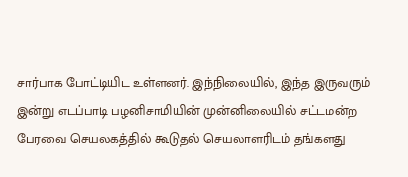சார்பாக போட்டியிட உள்ளனர். இந்நிலையில், இந்த இருவரும் இன்று எடப்பாடி பழனிசாமியின் முன்னிலையில் சட்டமன்ற பேரவை செயலகத்தில் கூடுதல் செயலாளரிடம் தங்களது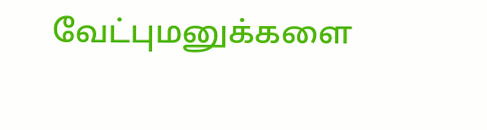வேட்புமனுக்களை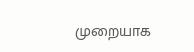முறையாக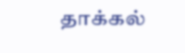தாக்கல்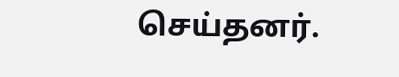செய்தனர்.